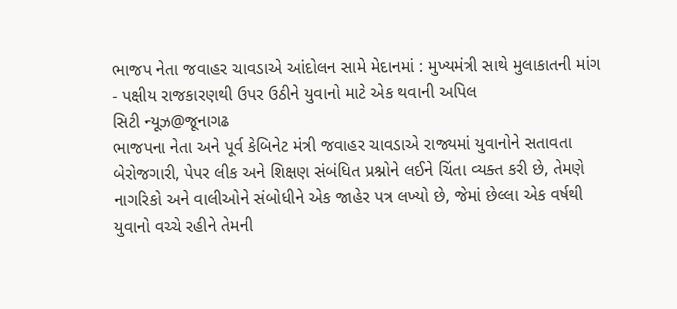ભાજપ નેતા જવાહર ચાવડાએ આંદોલન સામે મેદાનમાં : મુખ્યમંત્રી સાથે મુલાકાતની માંગ
- પક્ષીય રાજકારણથી ઉપર ઉઠીને યુવાનો માટે એક થવાની અપિલ
સિટી ન્યૂઝ@જૂનાગઢ
ભાજપના નેતા અને પૂર્વ કેબિનેટ મંત્રી જવાહર ચાવડાએ રાજ્યમાં યુવાનોને સતાવતા બેરોજગારી, પેપર લીક અને શિક્ષણ સંબંધિત પ્રશ્નોને લઈને ચિંતા વ્યક્ત કરી છે, તેમણે નાગરિકો અને વાલીઓને સંબોધીને એક જાહેર પત્ર લખ્યો છે, જેમાં છેલ્લા એક વર્ષથી યુવાનો વચ્ચે રહીને તેમની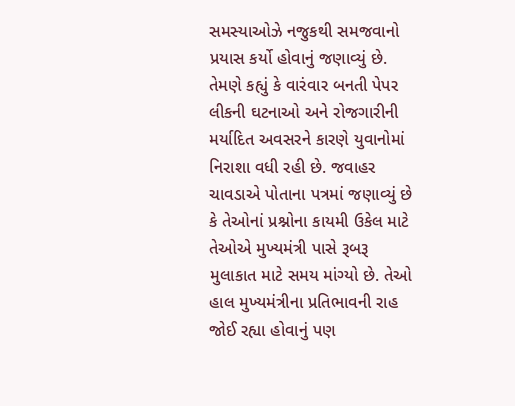સમસ્યાઓઝે નજુકથી સમજવાનો પ્રયાસ કર્યો હોવાનું જણાવ્યું છે.
તેમણે કહ્યું કે વારંવાર બનતી પેપર લીકની ઘટનાઓ અને રોજગારીની મર્યાદિત અવસરને કારણે યુવાનોમાં નિરાશા વધી રહી છે. જવાહર ચાવડાએ પોતાના પત્રમાં જણાવ્યું છે કે તેઓનાં પ્રશ્નોના કાયમી ઉકેલ માટે તેઓએ મુખ્યમંત્રી પાસે રૂબરૂ મુલાકાત માટે સમય માંગ્યો છે. તેઓ હાલ મુખ્યમંત્રીના પ્રતિભાવની રાહ જોઈ રહ્યા હોવાનું પણ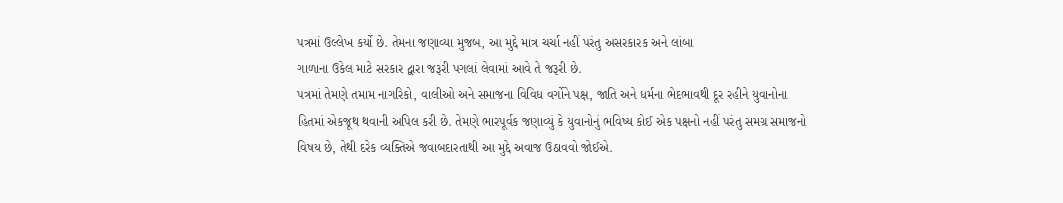પત્રમાં ઉલ્લેખ કર્યો છે. તેમના જણાવ્યા મુજબ, આ મુદ્દે માત્ર ચર્ચા નહીં પરંતુ અસરકારક અને લાંબા
ગાળાના ઉકેલ માટે સરકાર દ્વારા જરૂરી પગલાં લેવામાં આવે તે જરૂરી છે.
પત્રમાં તેમણે તમામ નાગરિકો, વાલીઓ અને સમાજના વિવિધ વર્ગોને પક્ષ, જાતિ અને ધર્મના ભેદભાવથી દૂર રહીને યુવાનોના હિતમાં એકજૂથ થવાની અપિલ કરી છે. તેમણે ભારપૂર્વક જણાવ્યું કે યુવાનોનું ભવિષ્ય કોઈ એક પક્ષનો નહીં પરંતુ સમગ્ર સમાજનો વિષય છે, તેથી દરેક વ્યક્તિએ જવાબદારતાથી આ મુદ્દે અવાજ ઉઠાવવો જોઈએ.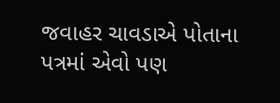જવાહર ચાવડાએ પોતાના પત્રમાં એવો પણ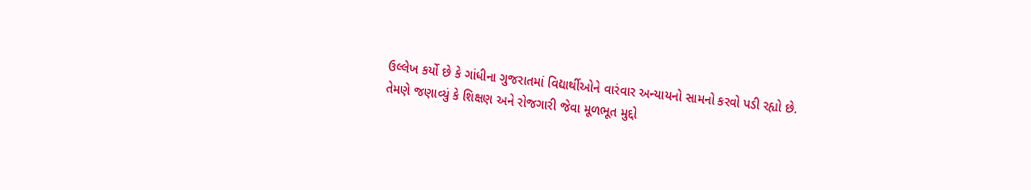ઉલ્લેખ કર્યો છે કે ગાંધીના ગુજરાતમાં વિદ્યાર્થીઓને વારંવાર અન્યાયનો સામનો કરવો પડી રહ્યો છે. તેમણે જણાવ્યું કે શિક્ષણ અને રોજગારી જેવા મૂળભૂત મુદ્દો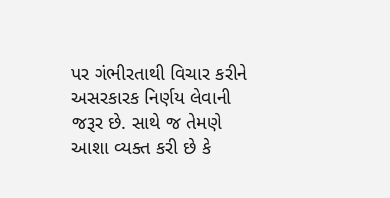પર ગંભીરતાથી વિચાર કરીને અસરકારક નિર્ણય લેવાની જરૂર છે. સાથે જ તેમણે આશા વ્યક્ત કરી છે કે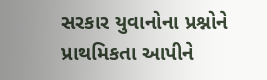સરકાર યુવાનોના પ્રશ્નોને પ્રાથમિકતા આપીને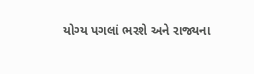યોગ્ય પગલાં ભરશે અને રાજ્યના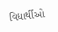વિદ્યાર્થીઓ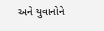અને યુવાનોને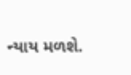ન્યાય મળશે.